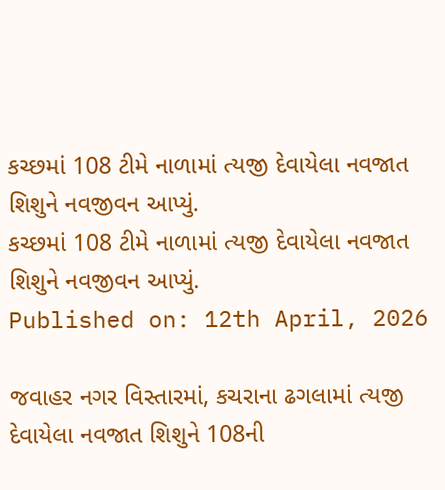કચ્છમાં 108 ટીમે નાળામાં ત્યજી દેવાયેલા નવજાત શિશુને નવજીવન આપ્યું.
કચ્છમાં 108 ટીમે નાળામાં ત્યજી દેવાયેલા નવજાત શિશુને નવજીવન આપ્યું.
Published on: 12th April, 2026

જવાહર નગર વિસ્તારમાં, કચરાના ઢગલામાં ત્યજી દેવાયેલા નવજાત શિશુને 108ની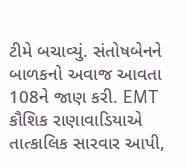ટીમે બચાવ્યું. સંતોષબેનને બાળકનો અવાજ આવતા 108ને જાણ કરી. EMT કૌશિક રાણાવાડિયાએ તાત્કાલિક સારવાર આપી,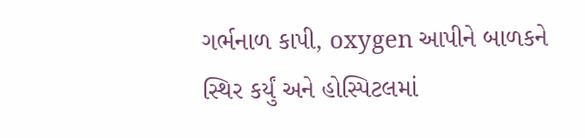ગર્ભનાળ કાપી, oxygen આપીને બાળકને સ્થિર કર્યું અને હોસ્પિટલમાં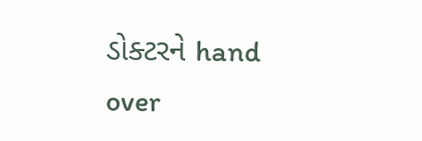ડોક્ટરને hand over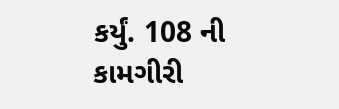કર્યું. 108 ની કામગીરી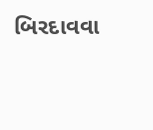બિરદાવવા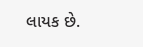લાયક છે.